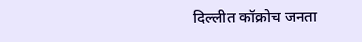दिल्लीत कॉक्रोच जनता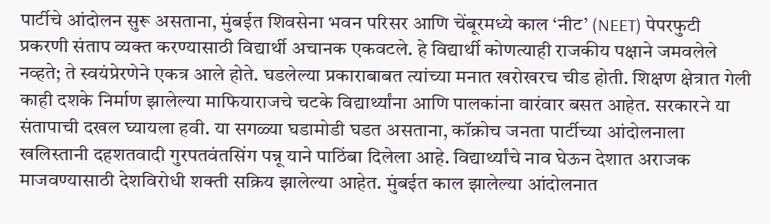पार्टीचे आंदोलन सुरू असताना, मुंबईत शिवसेना भवन परिसर आणि चेंबूरमध्ये काल ‘नीट’ (NEET) पेपरफुटी प्रकरणी संताप व्यक्त करण्यासाठी विद्यार्थी अचानक एकवटले. हे विद्यार्थी कोणत्याही राजकीय पक्षाने जमवलेले नव्हते; ते स्वयंप्रेरणेने एकत्र आले होते. घडलेल्या प्रकाराबाबत त्यांच्या मनात खरोखरच चीड होती. शिक्षण क्षेत्रात गेली काही दशके निर्माण झालेल्या माफियाराजचे चटके विद्यार्थ्यांना आणि पालकांना वारंवार बसत आहेत. सरकारने या संतापाची दखल घ्यायला हवी. या सगळ्या घडामोडी घडत असताना, कॉक्रोच जनता पार्टीच्या आंदोलनाला खलिस्तानी दहशतवादी गुरपतवंतसिंग पन्नू याने पाठिंबा दिलेला आहे. विद्यार्थ्यांचे नाव घेऊन देशात अराजक माजवण्यासाठी देशविरोधी शक्ती सक्रिय झालेल्या आहेत. मुंबईत काल झालेल्या आंदोलनात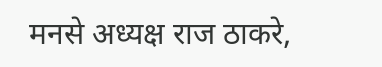मनसे अध्यक्ष राज ठाकरे,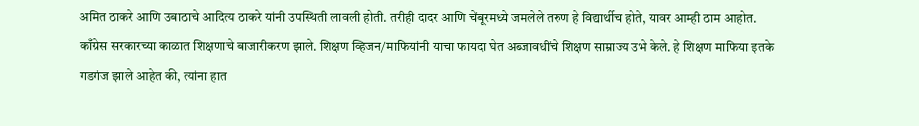अमित ठाकरे आणि उबाठाचे आदित्य ठाकरे यांनी उपस्थिती लावली होती. तरीही दादर आणि चेंबूरमध्ये जमलेले तरुण हे विद्यार्थीच होते, यावर आम्ही ठाम आहोत. काँग्रेस सरकारच्या काळात शिक्षणाचे बाजारीकरण झाले. शिक्षण व्हिजन/माफियांनी याचा फायदा घेत अब्जावधींचे शिक्षण साम्राज्य उभे केले. हे शिक्षण माफिया इतके गडगंज झाले आहेत की, त्यांना हात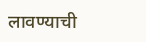लावण्याची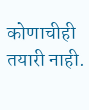कोणाचीही तयारी नाही.